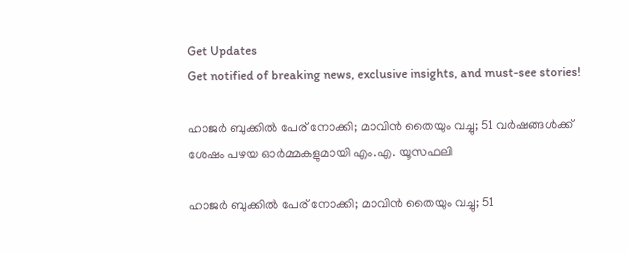Get Updates
Get notified of breaking news, exclusive insights, and must-see stories!

ഹാജർ ബുക്കിൽ പേര് നോക്കി; മാവിൻ തൈയും വച്ചു; 51 വർഷങ്ങൾക്ക് ശേഷം പഴയ ഓർമ്മകളുമായി എം.എ. യൂസഫലി

ഹാജർ ബുക്കിൽ പേര് നോക്കി; മാവിൻ തൈയും വച്ചു; 51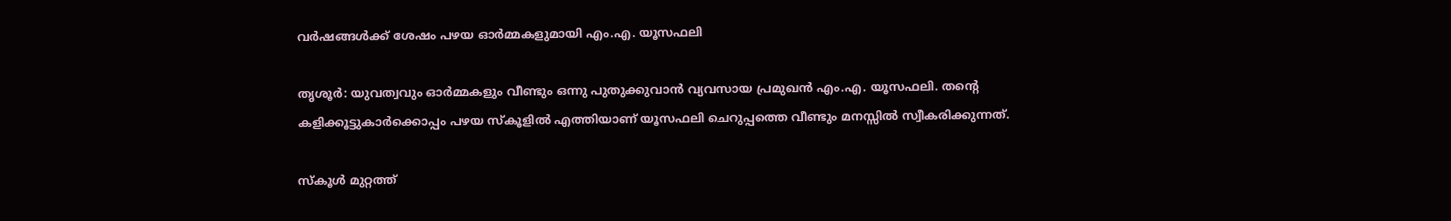വർഷങ്ങൾക്ക് ശേഷം പഴയ ഓർമ്മകളുമായി എം.എ. യൂസഫലി

തൃശൂർ: യുവത്വവും ഓർമ്മകളും വീണ്ടും ഒന്നു പുതുക്കുവാൻ വ്യവസായ പ്രമുഖൻ എം.എ. യൂസഫലി. തന്റെ കളിക്കൂട്ടുകാര്‍ക്കൊപ്പം പഴയ സ്‌കൂളിൽ എത്തിയാണ് യൂസഫലി ചെറുപ്പത്തെ വീണ്ടും മനസ്സിൽ സ്വീകരിക്കുന്നത്.

സ്‌കൂള്‍ മുറ്റത്ത്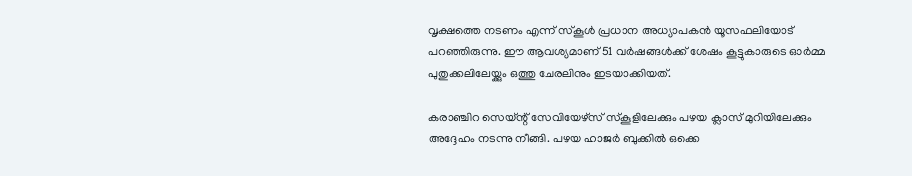വൃക്ഷത്തെ നടണം എന്ന് സ്കൂൾ പ്രധാന അധ്യാപകന്‍ യൂസഫലിയോട് പറഞ്ഞിരുന്നു. ഈ ആവശ്യമാണ് 51 വര്‍ഷങ്ങള്‍ക്ക് ശേഷം കൂട്ടുകാരുടെ ഓർമ്മ പുതുക്കലിലേയ്ക്കും ഒത്തു ചേരലിനും ഇടയാക്കിയത്.

കരാഞ്ചിറ സെയ്ന്റ് സേവിയേഴ്‌സ് സ്‌കൂളിലേക്കും പഴയ ക്ലാസ് മുറിയിലേക്കും അദ്ദേഹം നടന്നു നീങ്ങി. പഴയ ഹാജര്‍ ബുക്കില്‍ ഒക്കെ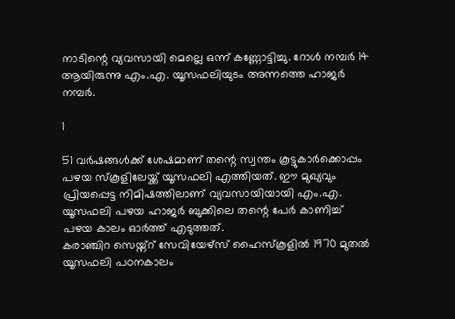നാടിന്റെ വ്യവസായി മെല്ലെ ഒന്ന് കണ്ണോട്ടിച്ചു. റോള്‍ നമ്പര്‍ 14 ആയിരുന്നു എം.എ. യൂസഫലിയുടം അന്നത്തെ ഹാജർ നമ്പർ.

1

51 വര്‍ഷങ്ങള്‍ക്ക് ശേഷമാണ് തന്റെ സ്വന്തം കൂട്ടുകാർക്കൊപ്പം പഴയ സ്‌കൂളിലേയ്ക്ക് യൂസഫലി എത്തിയത്. ഈ മുഖ്യവും പ്രിയപ്പെട്ട നിമിഷത്തിലാണ് വ്യവസായിയായി എം.എ. യൂസഫലി പഴയ ഹാജര്‍ ബുക്കിലെ തന്റെ പേര്‍ കാണിച്ച് പഴയ കാലം ഓര്‍ത്ത് എടുത്തത്.
കരാഞ്ചിറ സെയ്ന്റ് സേവിയേഴ്‌സ് ഹൈസ്‌കൂളിൽ 1970 മുതൽ യൂസഫലി പഠനകാലം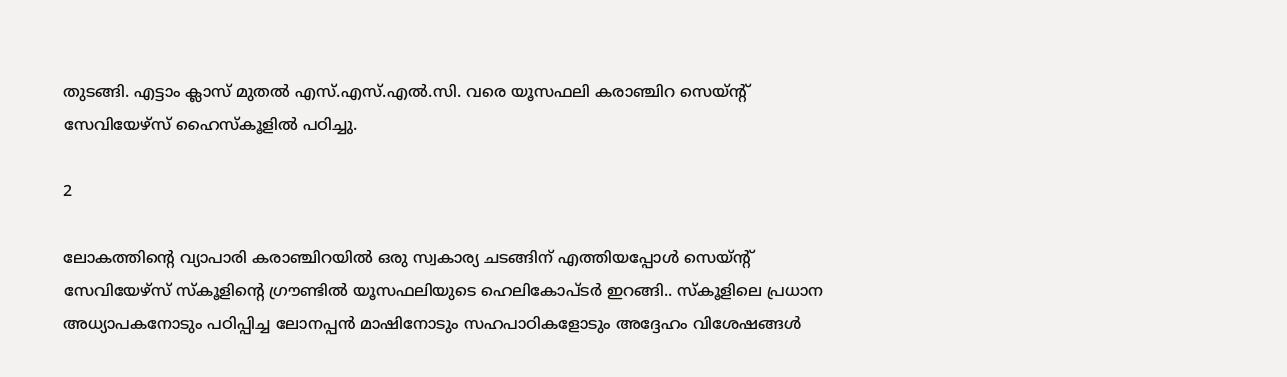തുടങ്ങി. എട്ടാം ക്ലാസ് മുതല്‍ എസ്.എസ്.എല്‍.സി. വരെ യൂസഫലി കരാഞ്ചിറ സെയ്ന്റ് സേവിയേഴ്‌സ് ഹൈസ്‌കൂളിൽ പഠിച്ചു.

2

ലോകത്തിന്റെ വ്യാപാരി കരാഞ്ചിറയില്‍ ഒരു സ്വകാര്യ ചടങ്ങിന് എത്തിയപ്പോള്‍ സെയ്ന്റ് സേവിയേഴ്‌സ് സ്‌കൂളിന്റെ ഗ്രൗണ്ടില്‍ യൂസഫലിയുടെ ഹെലികോപ്ടര്‍ ഇറങ്ങി.. സ്‌കൂളിലെ പ്രധാന അധ്യാപകനോടും പഠിപ്പിച്ച ലോനപ്പന്‍ മാഷിനോടും സഹപാഠികളോടും അദ്ദേഹം വിശേഷങ്ങള്‍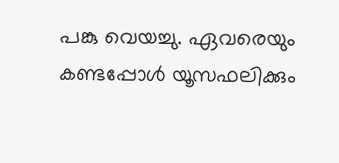പങ്കു വെയച്ചു. ഏവരെയും കണ്ടപ്പോൾ യൂസഫലിക്കും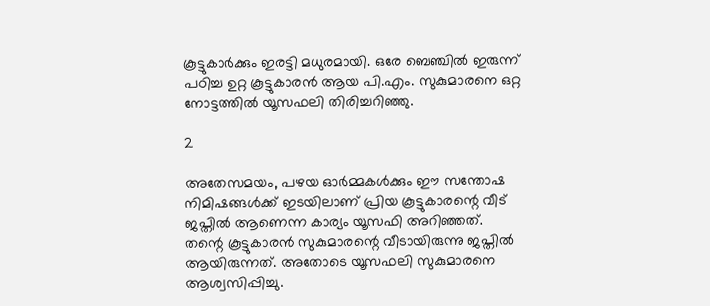കൂട്ടുകാർക്കും ഇരട്ടി മധുരമായി. ഒരേ ബെഞ്ചിൽ ഇരുന്ന് പഠിച്ച ഉറ്റ കൂട്ടുകാരൻ ആയ പി.എം. സുകുമാരനെ ഒറ്റ നോട്ടത്തില്‍ യൂസഫലി തിരിച്ചറിഞ്ഞു.

2

അതേസമയം, പഴയ ഓർമ്മകൾക്കും ഈ സന്തോഷ നിമിഷങ്ങള്‍ക്ക് ഇടയിലാണ് പ്രിയ കൂട്ടുകാരന്റെ വീട് ജപ്തിൽ ആണെന്ന കാര്യം യൂസഫി അറിഞ്ഞത്. തന്റെ കൂട്ടുകാരൻ സുകുമാരന്റെ വീടായിരുന്നു ജപ്തിൽ ആയിരുന്നത്. അതോടെ യൂസഫലി സുകുമാരനെ ആശ്വസിപ്പിച്ചു.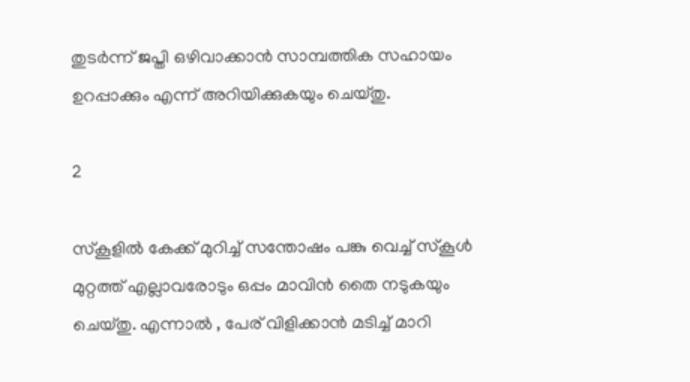തുടർന്ന് ജപ്തി ഒഴിവാക്കാന്‍ സാമ്പത്തിക സഹായം ഉറപ്പാക്കും എന്ന് അറിയിക്കുകയും ചെയ്തു.

2

സ്കൂളിൽ കേക്ക് മുറിച്ച് സന്തോഷം പങ്കു വെച്ച് സ്‌കൂള്‍ മുറ്റത്ത് എല്ലാവരോടും ഒപ്പം മാവിന്‍ തൈ നടുകയും ചെയ്തു. എന്നാൽ , പേര് വിളിക്കാന്‍ മടിച്ച് മാറി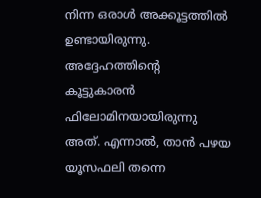നിന്ന ഒരാൾ അക്കൂട്ടത്തിൽ ഉണ്ടായിരുന്നു. അദ്ദേഹത്തിന്റെ കൂട്ടുകാരൻ ഫിലോമിനയായിരുന്നു അത്. എന്നാൽ, താൻ പഴയ യൂസഫലി തന്നെ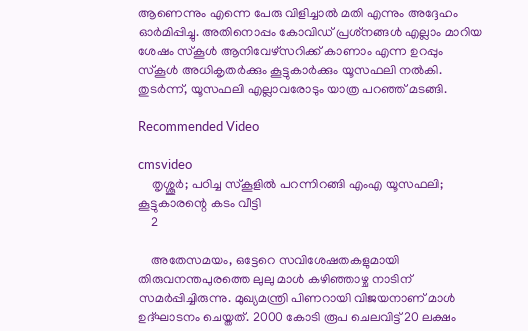ആണെന്നും എന്നെ പേരു വിളിച്ചാല്‍ മതി എന്നും അദ്ദേഹം ഓര്‍മിപ്പിച്ചു. അതിനൊപ്പം കോവിഡ് പ്രശ്‌നങ്ങൾ എല്ലാം മാറിയ ശേഷം സ്‌കൂള്‍ ആനിവേഴ്‌സറിക്ക് കാണാം എന്ന ഉറപ്പും സ്കൂൾ അധികൃതർക്കും കൂട്ടുകാർക്കും യൂസഫലി നല്‍കി. തുടർന്ന്, യൂസഫലി എല്ലാവരോടും യാത്ര പറഞ്ഞ് മടങ്ങി.

Recommended Video

cmsvideo
    തൃശ്ശൂര്‍; പഠിച്ച സ്കൂളിൽ പറന്നിറങ്ങി എംഎ യൂസഫലി; കൂട്ടുകാരന്റെ കടം വീട്ടി
    2

    അതേസമയം, ഒട്ടേറെ സവിശേഷതകളുമായി തിരുവനന്തപുരത്തെ ലുലു മാൾ കഴിഞ്ഞാഴ്ച നാടിന് സമർപ്പിച്ചിരുന്നു. മുഖ്യമന്ത്രി പിണറായി വിജയനാണ് മാൾ ഉദ്ഘാടനം ചെയ്തത്. 2000 കോടി രൂപ ചെലവിട്ട് 20 ലക്ഷം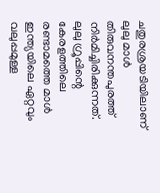ചതുരശ്രയടിയിലാണ് ലുലു മാൾ തിരുവനന്തപുരത്ത് നിര്‍മിച്ചിരിക്കുന്നത്. ലുലു ഗ്രൂപ്പിന്റെ കേരളത്തിലെ രണ്ടാമത്തെ മാള്‍ ഇന്ത്യയിലെ ഏറ്റവും വലുപ്പമുള്ള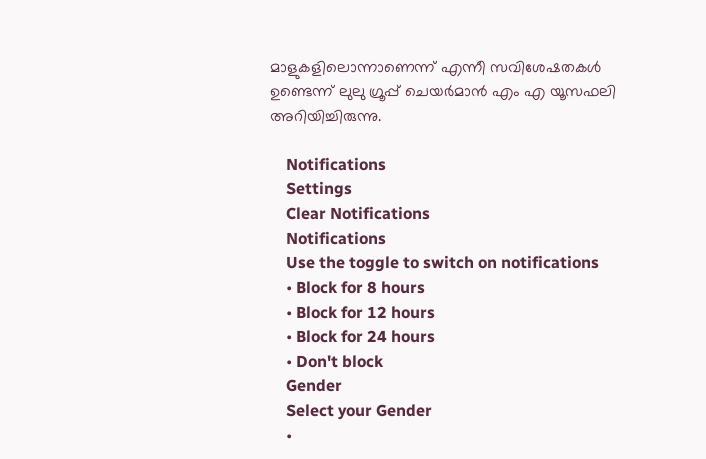മാളുകളിലൊന്നാണെന്ന് എന്നീ സവിശേഷതകൾ ഉണ്ടെന്ന് ലുലു ഗ്രൂപ്പ് ചെയര്‍മാന്‍ എം എ യൂസഫലി അറിയിച്ചിരുന്നു.

    Notifications
    Settings
    Clear Notifications
    Notifications
    Use the toggle to switch on notifications
    • Block for 8 hours
    • Block for 12 hours
    • Block for 24 hours
    • Don't block
    Gender
    Select your Gender
    •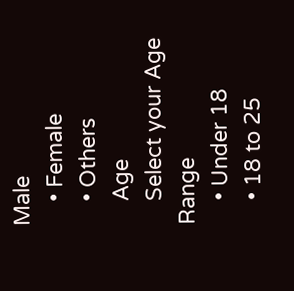Male
    • Female
    • Others
    Age
    Select your Age Range
    • Under 18
    • 18 to 25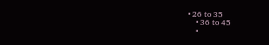• 26 to 35
    • 36 to 45
    •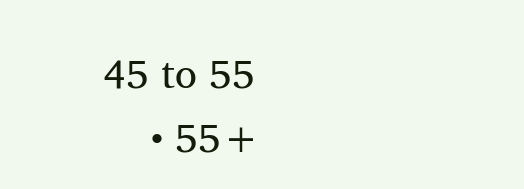45 to 55
    • 55+